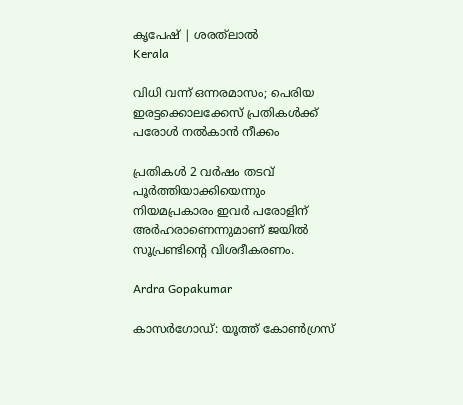കൃപേഷ് | ശരത്‍ലാൽ
Kerala

വിധി വന്ന് ഒന്നരമാസം; പെരിയ ഇരട്ടക്കൊലക്കേസ് പ്രതികൾക്ക് പരോൾ നൽകാൻ നീക്കം

പ്രതികള്‍ 2 വര്‍ഷം തടവ് പൂര്‍ത്തിയാക്കിയെന്നും നിയമപ്രകാരം ഇവര്‍ പരോളിന് അര്‍ഹരാണെന്നുമാണ് ജയില്‍ സൂപ്രണ്ടിന്‍റെ വിശദീകരണം.

Ardra Gopakumar

കാസർഗോഡ്: യൂത്ത് കോൺഗ്രസ്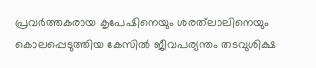പ്രവർത്തകരായ കൃപേഷിനെയും ശരത്‍ലാലിനെയും കൊലപ്പെടുത്തിയ കേസിൽ ജീവപര്യന്തം തടവുശിക്ഷ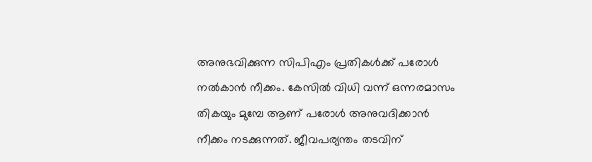അനുഭവിക്കുന്ന സിപിഎം പ്രതികൾക്ക് പരോൾ നൽകാൻ നീക്കം. കേസില്‍ വിധി വന്ന് ഒന്നരമാസം തികയും മുമ്പേ ആണ് പരോൾ അനുവദിക്കാൻ നീക്കം നടക്കുന്നത്. ജീവപര്യന്തം തടവിന്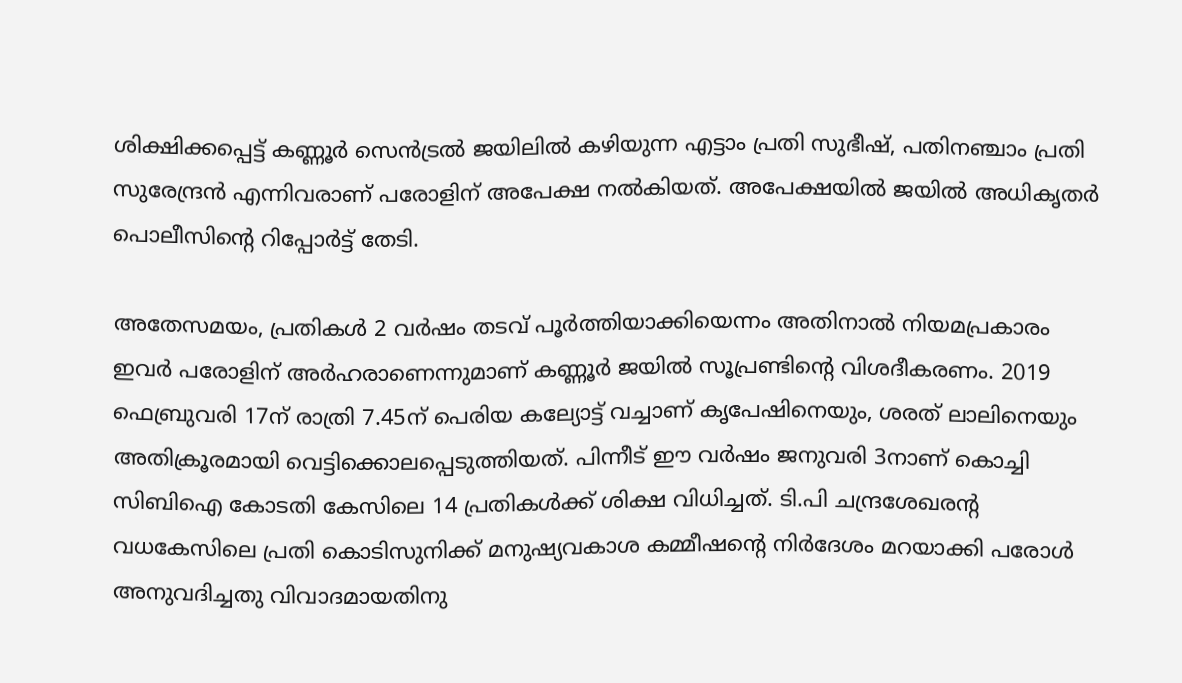ശിക്ഷിക്കപ്പെട്ട് കണ്ണൂർ സെൻട്രൽ ജയിലിൽ കഴിയുന്ന എട്ടാം പ്രതി സുഭീഷ്, പതിനഞ്ചാം പ്രതി സുരേന്ദ്രൻ എന്നിവരാണ് പരോളിന് അപേക്ഷ നൽകിയത്. അപേക്ഷയിൽ ജയിൽ അധികൃതർ പൊലീസിന്‍റെ റിപ്പോർട്ട് തേടി.

അതേസമയം, പ്രതികള്‍ 2 വര്‍ഷം തടവ് പൂര്‍ത്തിയാക്കിയെന്നം അതിനാൽ നിയമപ്രകാരം ഇവര്‍ പരോളിന് അര്‍ഹരാണെന്നുമാണ് കണ്ണൂര്‍ ജയില്‍ സൂപ്രണ്ടിന്‍റെ വിശദീകരണം. 2019 ഫെബ്രുവരി 17ന് രാത്രി 7.45ന് പെരിയ കല്യോട്ട് വച്ചാണ് കൃപേഷിനെയും, ശരത് ലാലിനെയും അതിക്രൂരമായി വെട്ടിക്കൊലപ്പെടുത്തിയത്. പിന്നീട് ഈ വർഷം ജനുവരി 3നാണ് കൊച്ചി സിബിഐ കോടതി കേസിലെ 14 പ്രതികൾക്ക് ശിക്ഷ വിധിച്ചത്. ടി.പി ചന്ദ്രശേഖരന്‍റ വധകേസിലെ പ്രതി കൊടിസുനിക്ക് മനുഷ്യവകാശ കമ്മീഷന്‍റെ നിർദേശം മറയാക്കി പരോൾ അനുവദിച്ചതു വിവാദമായതിനു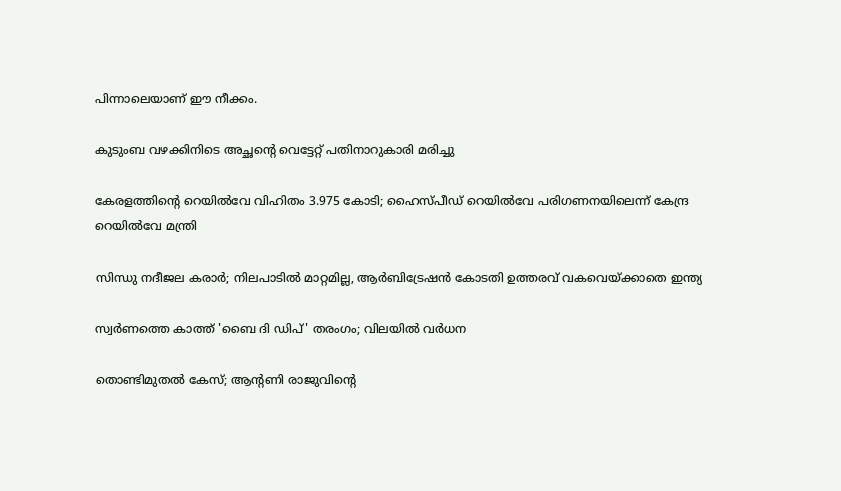പിന്നാലെയാണ് ഈ നീക്കം.

കുടുംബ വഴക്കിനിടെ അച്ഛന്‍റെ വെട്ടേറ്റ് പതിനാറുകാരി മരിച്ചു

കേരളത്തിന്‍റെ റെയിൽവേ വിഹിതം 3.975 കോടി; ഹൈസ്പീഡ് റെയിൽവേ പരിഗണനയിലെന്ന് കേന്ദ്ര റെയിൽവേ മന്ത്രി

സിന്ധു നദീജല കരാർ; നിലപാടിൽ മാറ്റമില്ല, ആർബിട്രേഷൻ കോടതി ഉത്തരവ് വകവെയ്ക്കാതെ ഇന്ത്യ

സ്വർണത്തെ കാത്ത് 'ബൈ ദി ഡിപ്' തരംഗം; വിലയിൽ വർധന

തൊണ്ടിമുതൽ കേസ്; ആന്‍റണി രാജുവിന്‍റെ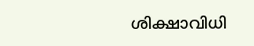ശിക്ഷാവിധി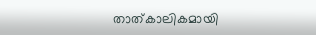താത്കാലികമായി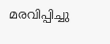മരവിപ്പിച്ചു